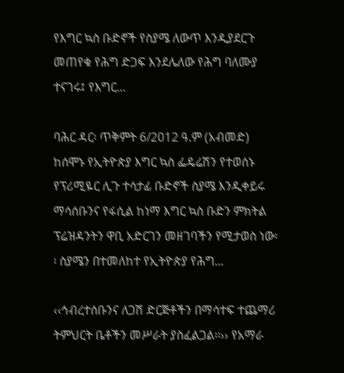የእግር ኳስ ቡድኖች የስያሜ ለውጥ እንዲያደርጉ መጠየቁ የሕግ ድጋፍ እንደሌለው የሕግ ባለሙያ ተናገሩ፤ የእግር...

ባሕር ዳር፡ ጥቅምት 6/2012 ዓ.ም (አብመድ) ከሰሞኑ የኢትዮጵያ እግር ኳስ ፌዴሬሽን የተወሰኑ የፕሪሚዬር ሊጉ ተሳታፊ ቡድኖች ስያሜ እንዲቀይሩ ማሳሰቡንና የፋሲል ከነማ እግር ኳስ ቡድን ምክትል ፕሬዝዳንትን ዋቢ አድርገን መዘገባችን የሚታወስ ነው፡፡ ስያሜን በተመለከተ የኢትዮጵያ የሕግ...

‹‹ኅብረተሰቡንና ለጋሽ ድርጅቶችን በማሳተፍ ተጨማሪ ትምህርት ቤቶችን መሥራት ያስፈልጋል፡፡›› የአማራ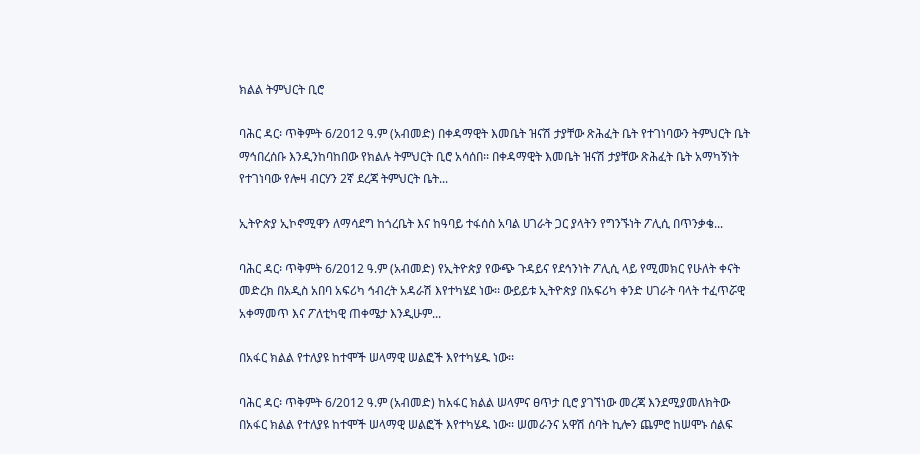ክልል ትምህርት ቢሮ

ባሕር ዳር፡ ጥቅምት 6/2012 ዓ.ም (አብመድ) በቀዳማዊት እመቤት ዝናሽ ታያቸው ጽሕፈት ቤት የተገነባውን ትምህርት ቤት ማኅበረሰቡ እንዲንከባከበው የክልሉ ትምህርት ቢሮ አሳሰበ፡፡ በቀዳማዊት እመቤት ዝናሽ ታያቸው ጽሕፈት ቤት አማካኝነት የተገነባው የሎዛ ብርሃን 2ኛ ደረጃ ትምህርት ቤት...

ኢትዮጵያ ኢኮኖሚዋን ለማሳደግ ከጎረቤት እና ከዓባይ ተፋሰስ አባል ሀገራት ጋር ያላትን የግንኙነት ፖሊሲ በጥንቃቄ...

ባሕር ዳር፡ ጥቅምት 6/2012 ዓ.ም (አብመድ) የኢትዮጵያ የውጭ ጉዳይና የደኅንነት ፖሊሲ ላይ የሚመክር የሁለት ቀናት መድረክ በአዲስ አበባ አፍሪካ ኅብረት አዳራሽ እየተካሄደ ነው፡፡ ውይይቱ ኢትዮጵያ በአፍሪካ ቀንድ ሀገራት ባላት ተፈጥሯዊ አቀማመጥ እና ፖለቲካዊ ጠቀሜታ እንዲሁም...

በአፋር ክልል የተለያዩ ከተሞች ሠላማዊ ሠልፎች እየተካሄዱ ነው፡፡

ባሕር ዳር፡ ጥቅምት 6/2012 ዓ.ም (አብመድ) ከአፋር ክልል ሠላምና ፀጥታ ቢሮ ያገኘነው መረጃ እንደሚያመለክትው በአፋር ክልል የተለያዩ ከተሞች ሠላማዊ ሠልፎች እየተካሄዱ ነው፡፡ ሠመራንና አዋሽ ሰባት ኪሎን ጨምሮ ከሠሞኑ ሰልፍ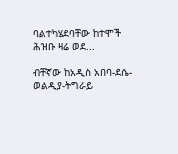ባልተካሄደባቸው ከተሞች ሕዝቡ ዛሬ ወደ...

ብቸኛው ከአዲስ አበባ-ደሴ-ወልዲያ-ትግራይ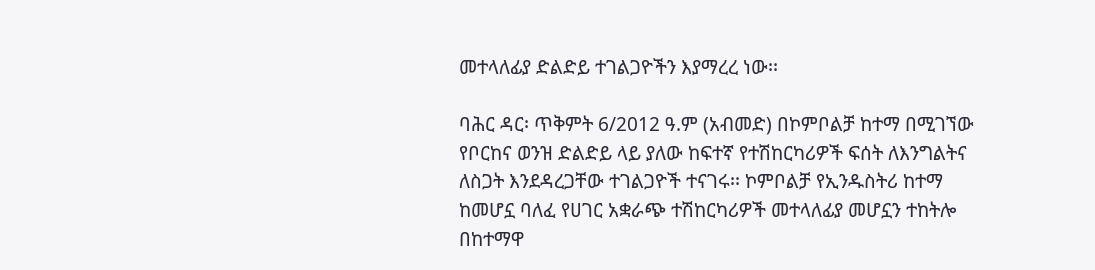መተላለፊያ ድልድይ ተገልጋዮችን እያማረረ ነው፡፡

ባሕር ዳር፡ ጥቅምት 6/2012 ዓ.ም (አብመድ) በኮምቦልቻ ከተማ በሚገኘው የቦርከና ወንዝ ድልድይ ላይ ያለው ከፍተኛ የተሽከርካሪዎች ፍሰት ለእንግልትና ለስጋት እንደዳረጋቸው ተገልጋዮች ተናገሩ፡፡ ኮምቦልቻ የኢንዱስትሪ ከተማ ከመሆኗ ባለፈ የሀገር አቋራጭ ተሽከርካሪዎች መተላለፊያ መሆኗን ተከትሎ በከተማዋ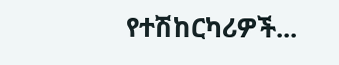የተሽከርካሪዎች...